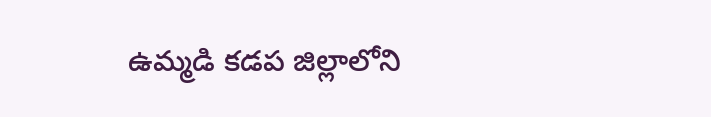ఉమ్మడి కడప జిల్లాలోని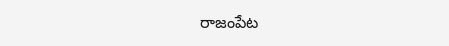రాజంపేట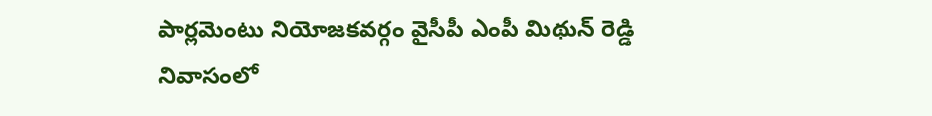పార్లమెంటు నియోజకవర్గం వైసీపీ ఎంపీ మిథున్ రెడ్డి నివాసంలో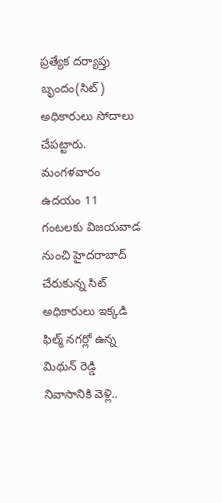ప్రత్యేక దర్యాప్తు బృందం(సిట్) అధికారులు సోదాలు చేపట్టారు. మంగళవారం ఉదయం 11 గంటలకు విజయవాడ నుంచి హైదరాబాద్ చేరుకున్న సిట్ అధికారులు ఇక్కడి ఫిల్మ్ నగర్లో ఉన్న మిథున్ రెడ్డి నివాసానికి వెళ్లి..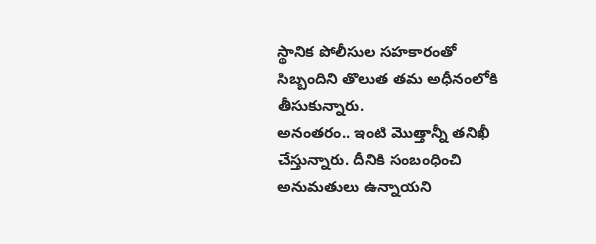స్థానిక పోలీసుల సహకారంతో సిబ్బందిని తొలుత తమ అధీనంలోకి తీసుకున్నారు.
అనంతరం.. ఇంటి మొత్తాన్నీ తనిఖీ చేస్తున్నారు. దీనికి సంబంధించి అనుమతులు ఉన్నాయని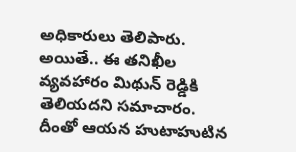అధికారులు తెలిపారు. అయితే.. ఈ తనిఖీల వ్యవహారం మిథున్ రెడ్డికి తెలియదని సమాచారం. దీంతో ఆయన హుటాహుటిన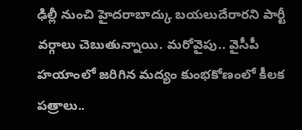ఢిల్లీ నుంచి హైదరాబాద్కు బయలుదేరారని పార్టీ వర్గాలు చెబుతున్నాయి. మరోవైపు.. వైసీపీ హయాంలో జరిగిన మద్యం కుంభకోణంలో కీలక పత్రాలు..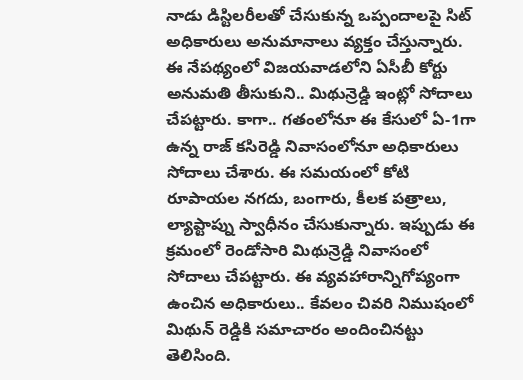నాడు డిస్టిలరీలతో చేసుకున్న ఒప్పందాలపై సిట్ అధికారులు అనుమానాలు వ్యక్తం చేస్తున్నారు.
ఈ నేపథ్యంలో విజయవాడలోని ఏసీబీ కోర్టు అనుమతి తీసుకుని.. మిథున్రెడ్డి ఇంట్లో సోదాలు చేపట్టారు. కాగా.. గతంలోనూ ఈ కేసులో ఏ-1గా ఉన్న రాజ్ కసిరెడ్డి నివాసంలోనూ అధికారులు సోదాలు చేశారు. ఈ సమయంలో కోటి రూపాయల నగదు, బంగారు, కీలక పత్రాలు, ల్యాప్టాప్ను స్వాధీనం చేసుకున్నారు. ఇప్పుడు ఈ క్రమంలో రెండోసారి మిథున్రెడ్డి నివాసంలో సోదాలు చేపట్టారు. ఈ వ్యవహారాన్నిగోప్యంగా ఉంచిన అధికారులు.. కేవలం చివరి నిముషంలో మిథున్ రెడ్డికి సమాచారం అందించినట్టు తెలిసింది.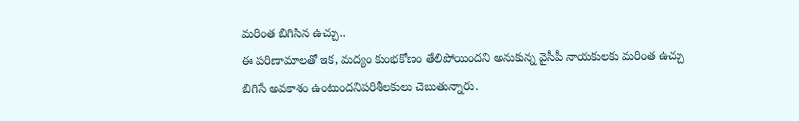మరింత బిగిసిన ఉచ్చు..
ఈ పరిణామాలతో ఇక, మద్యం కుంభకోణం తేలిపోయిందని అనుకున్న వైసీపీ నాయకులకు మరింత ఉచ్చు బిగిసే అవకాశం ఉంటుందనిపరిశీలకులు చెబుతున్నారు.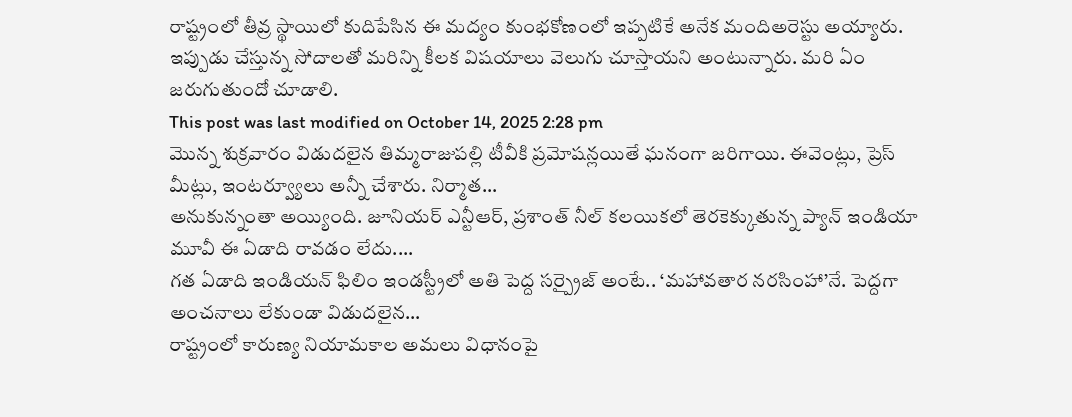రాష్ట్రంలో తీవ్ర స్థాయిలో కుదిపేసిన ఈ మద్యం కుంభకోణంలో ఇప్పటికే అనేక మందిఅరెస్టు అయ్యారు. ఇప్పుడు చేస్తున్న సోదాలతో మరిన్ని కీలక విషయాలు వెలుగు చూస్తాయని అంటున్నారు. మరి ఏం జరుగుతుందో చూడాలి.
This post was last modified on October 14, 2025 2:28 pm
మొన్న శుక్రవారం విడుదలైన తిమ్మరాజుపల్లి టీవీకి ప్రమోషన్లయితే ఘనంగా జరిగాయి. ఈవెంట్లు, ప్రెస్ మీట్లు, ఇంటర్వ్యూలు అన్నీ చేశారు. నిర్మాత…
అనుకున్నంతా అయ్యింది. జూనియర్ ఎన్టీఆర్, ప్రశాంత్ నీల్ కలయికలో తెరకెక్కుతున్న ప్యాన్ ఇండియా మూవీ ఈ ఏడాది రావడం లేదు.…
గత ఏడాది ఇండియన్ ఫిలిం ఇండస్ట్రీలో అతి పెద్ద సర్ప్రైజ్ అంటే.. ‘మహావతార నరసింహా’నే. పెద్దగా అంచనాలు లేకుండా విడుదలైన…
రాష్ట్రంలో కారుణ్య నియామకాల అమలు విధానంపై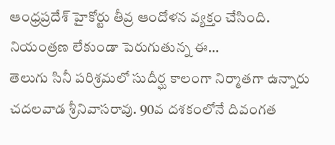ఆంధ్రప్రదేశ్ హైకోర్టు తీవ్ర ఆందోళన వ్యక్తం చేసింది. నియంత్రణ లేకుండా పెరుగుతున్న ఈ…
తెలుగు సినీ పరిశ్రమలో సుదీర్ఘ కాలంగా నిర్మాతగా ఉన్నారు చదలవాడ శ్రీనివాసరావు. 90వ దశకంలోనే దివంగత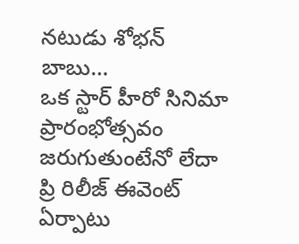నటుడు శోభన్ బాబు…
ఒక స్టార్ హీరో సినిమా ప్రారంభోత్సవం జరుగుతుంటేనో లేదా ప్రి రిలీజ్ ఈవెంట్ ఏర్పాటు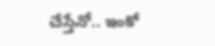చేస్తేనో.. ఇంకో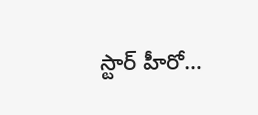స్టార్ హీరో…